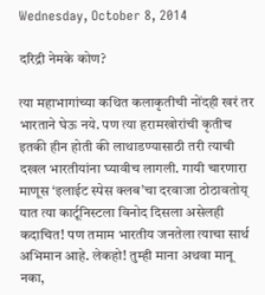Wednesday, October 8, 2014

दरिद्री नेमके कोण?

त्या महाभागांच्या कथित कलाकृतीची नोंदही खरं तर भारताने घेऊ नये. पण त्या हरामखोरांची कृतीच इतकी हीन होती की लाथाडण्यासाठी तरी त्याची दखल भारतीयांना घ्यावीच लागली. गायी चारणारा माणूस ‘इलाईट स्पेस क्लब’चा दरवाजा ठोठावतोय् यात त्या कार्टूनिस्टला विनोद दिसला असेलही कदाचित! पण तमाम भारतीय जनतेला त्याचा सार्थ अभिमान आहे. लेकहो! तुम्ही माना अथवा मानू नका,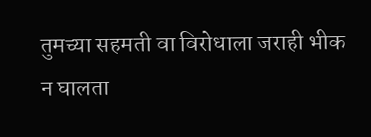तुमच्या सहमती वा विरोधाला जराही भीक न घालता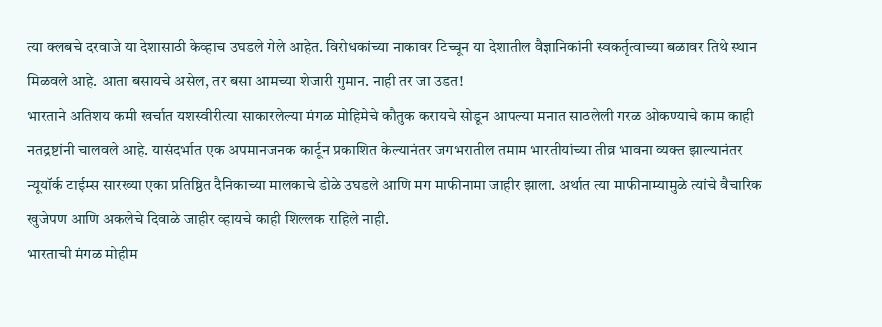त्या क्लबचे दरवाजे या देशासाठी केव्हाच उघडले गेले आहेत. विरोधकांच्या नाकावर टिच्चून या देशातील वैज्ञानिकांनी स्वकर्तृत्वाच्या बळावर तिथे स्थान मिळवले आहे. आता बसायचे असेल, तर बसा आमच्या शेजारी गुमान. नाही तर जा उडत!
भारताने अतिशय कमी खर्चात यशस्वीरीत्या साकारलेल्या मंगळ मोहिमेचे कौतुक करायचे सोडून आपल्या मनात साठलेली गरळ ओकण्याचे काम काही नतद्रष्टांनी चालवले आहे. यासंदर्भात एक अपमानजनक कार्टून प्रकाशित केल्यानंतर जगभरातील तमाम भारतीयांच्या तीव्र भावना व्यक्त झाल्यानंतर न्यूयॉर्क टाईम्स सारख्या एका प्रतिष्ठित दैनिकाच्या मालकाचे डोळे उघडले आणि मग माफीनामा जाहीर झाला. अर्थात त्या माफीनाम्यामुळे त्यांचे वैचारिक खुजेपण आणि अकलेचे दिवाळे जाहीर व्हायचे काही शिल्लक राहिले नाही.
भारताची मंगळ मोहीम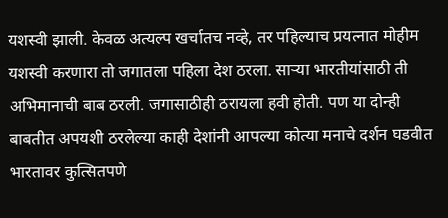यशस्वी झाली. केवळ अत्यल्प खर्चातच नव्हे, तर पहिल्याच प्रयत्नात मोहीम यशस्वी करणारा तो जगातला पहिला देश ठरला. सार्‍या भारतीयांसाठी ती अभिमानाची बाब ठरली. जगासाठीही ठरायला हवी होती. पण या दोन्ही बाबतीत अपयशी ठरलेल्या काही देशांनी आपल्या कोत्या मनाचे दर्शन घडवीत भारतावर कुत्सितपणे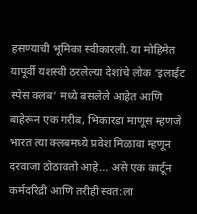हसण्याची भूमिका स्वीकारली. या मोहिमेत यापूर्वी यशस्वी ठरलेल्या देशांचे लोक ‘इलाईट स्पेस क्लब’ मध्ये बसलेले आहेत आणि बाहेरून एक गरीब, भिकारडा माणूस म्हणजे भारत त्या क्लबमध्ये प्रवेश मिळावा म्हणून दरवाजा ठोठावतो आहे... असे एक कार्टून कर्मदरिद्री आणि तरीही स्वत:ला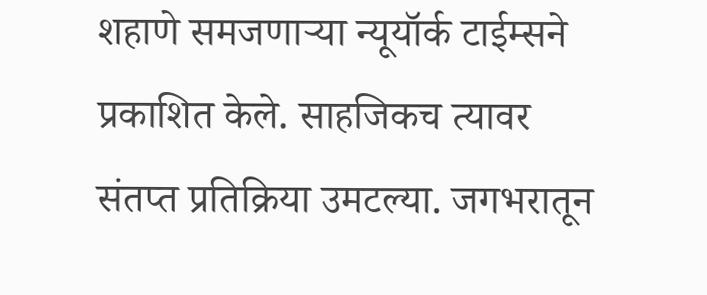शहाणे समजणार्‍या न्यूयॉर्क टाईम्सने प्रकाशित केले. साहजिकच त्यावर संतप्त प्रतिक्रिया उमटल्या. जगभरातून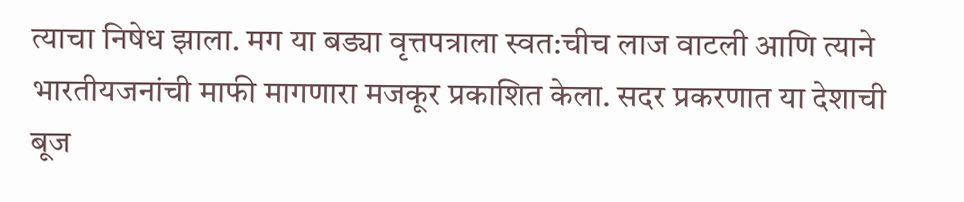त्याचा निषेध झाला. मग या बड्या वृत्तपत्राला स्वत:चीच लाज वाटली आणि त्याने भारतीयजनांची माफी मागणारा मजकूर प्रकाशित केला. सदर प्रकरणात या देशाची बूज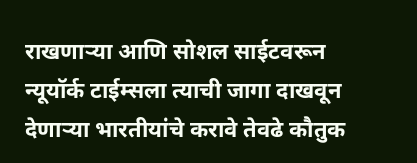राखणार्‍या आणि सोशल साईटवरून न्यूयॉर्क टाईम्सला त्याची जागा दाखवून देणार्‍या भारतीयांचे करावे तेवढे कौतुक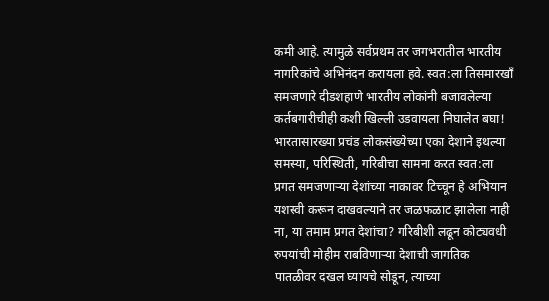कमी आहे. त्यामुळे सर्वप्रथम तर जगभरातील भारतीय नागरिकांचे अभिनंदन करायला हवे. स्वत:ला तिसमारखॉं समजणारे दीडशहाणे भारतीय लोकांनी बजावलेल्या कर्तबगारीचीही कशी खिल्ली उडवायला निघालेत बघा!
भारतासारख्या प्रचंड लोकसंख्येच्या एका देशाने इथल्या समस्या, परिस्थिती, गरिबीचा सामना करत स्वत:ला प्रगत समजणार्‍या देशांच्या नाकावर टिच्चून हे अभियान यशस्वी करून दाखवल्याने तर जळफळाट झालेला नाही ना, या तमाम प्रगत देशांचा? गरिबीशी लढून कोट्यवधी रुपयांची मोहीम राबविणार्‍या देशाची जागतिक पातळीवर दखल घ्यायचे सोडून, त्याच्या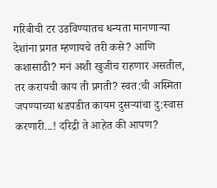गरिबीची टर उडविण्यातच धन्यता मानणार्‍या देशांना प्रगत म्हणायचे तरी कसे? आणि कशासाठी? मनं अशी खुजीच राहणार असतील, तर करायची काय ती प्रगती? स्वत:ची अस्मिता जपण्याच्या धडपडीत कायम दुसर्‍यांचा दु:स्वास करणारी...! दरिद्री ते आहेत की आपण?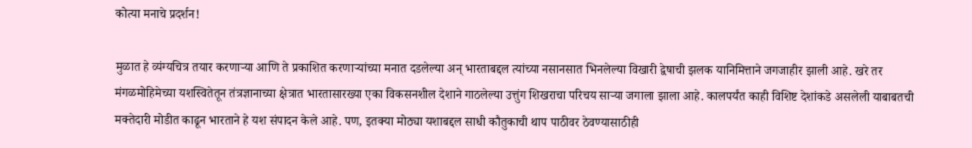कोत्या मनाचे प्रदर्शन!

मुळात हे व्यंग्यचित्र तयार करणार्‍या आणि ते प्रकाशित करणार्‍यांच्या मनात दडलेल्या अन् भारताबद्दल त्यांच्या नसानसात भिनलेल्या विखारी द्वेषाची झलक यानिमित्ताने जगजाहीर झाली आहे. खरे तर मंगळमोहिमेच्या यशस्वितेतून तंत्रज्ञानाच्या क्षेत्रात भारतासारख्या एका विकसनशील देशाने गाठलेल्या उत्तुंग शिखराचा परिचय सार्‍या जगाला झाला आहे. कालपर्यंत काही विशिष्ट देशांकडे असलेली याबाबतची मक्तेदारी मोडीत काढून भारताने हे यश संपादन केले आहे. पण, इतक्या मोठ्या यशाबद्दल साधी कौतुकाची थाप पाठीवर ठेवण्यासाठीही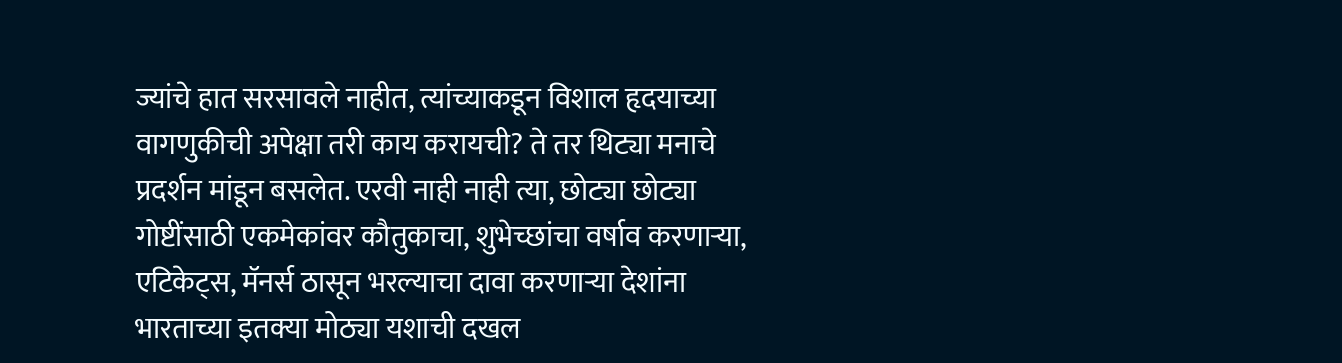ज्यांचे हात सरसावले नाहीत, त्यांच्याकडून विशाल हृदयाच्या वागणुकीची अपेक्षा तरी काय करायची? ते तर थिट्या मनाचे प्रदर्शन मांडून बसलेत. एरवी नाही नाही त्या, छोट्या छोट्या गोष्टींसाठी एकमेकांवर कौतुकाचा, शुभेच्छांचा वर्षाव करणार्‍या, एटिकेट्‌स, मॅनर्स ठासून भरल्याचा दावा करणार्‍या देशांना भारताच्या इतक्या मोठ्या यशाची दखल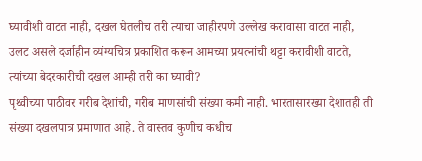घ्यावीशी वाटत नाही, दखल घेतलीच तरी त्याचा जाहीरपणे उल्लेख करावासा वाटत नाही, उलट असले दर्जाहीन व्यंग्यचित्र प्रकाशित करून आमच्या प्रयत्नांची थट्टा करावीशी वाटते, त्यांच्या बेदरकारीची दखल आम्ही तरी का घ्यावी?
पृथ्वीच्या पाठीवर गरीब देशांची, गरीब माणसांची संख्या कमी नाही. भारतासारख्या देशातही ती संख्या दखलपात्र प्रमाणात आहे. ते वास्तव कुणीच कधीच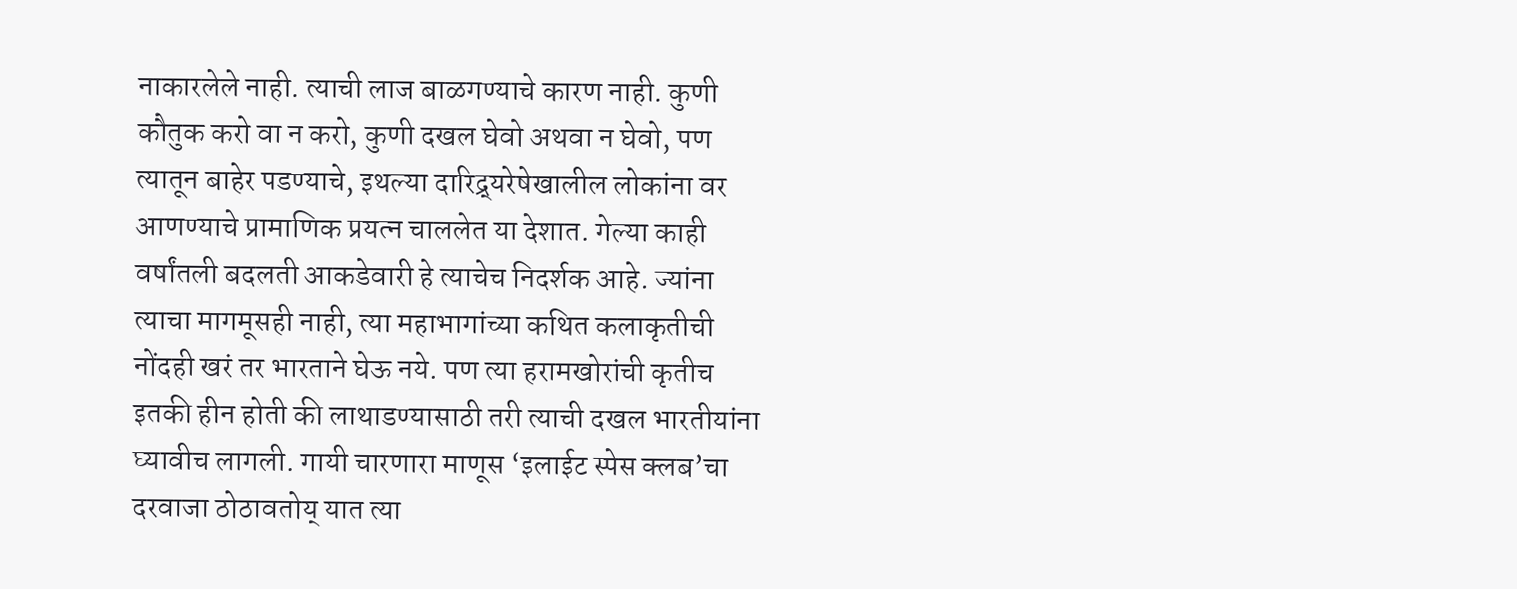नाकारलेले नाही. त्याची लाज बाळगण्याचे कारण नाही. कुणी कौतुक करो वा न करो, कुणी दखल घेवो अथवा न घेवो, पण त्यातून बाहेर पडण्याचे, इथल्या दारिद्र्यरेषेखालील लोकांना वर आणण्याचे प्रामाणिक प्रयत्न चाललेत या देशात. गेल्या काही वर्षांतली बदलती आकडेवारी हे त्याचेच निदर्शक आहे. ज्यांना त्याचा मागमूसही नाही, त्या महाभागांच्या कथित कलाकृतीची नोंदही खरं तर भारताने घेऊ नये. पण त्या हरामखोरांची कृतीच इतकी हीन होती की लाथाडण्यासाठी तरी त्याची दखल भारतीयांना घ्यावीच लागली. गायी चारणारा माणूस ‘इलाईट स्पेस क्लब’चा दरवाजा ठोठावतोय् यात त्या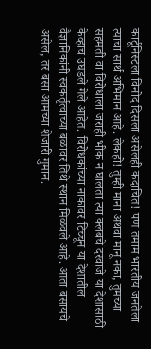कार्टूनिस्टला विनोद दिसला असेलही कदाचित! पण तमाम भारतीय जनतेला त्याचा सार्थ अभिमान आहे. लेकहो! तुम्ही माना अथवा मानू नका, तुमच्या सहमती वा विरोधाला जराही भीक न घालता त्या क्लबचे दरवाजे या देशासाठी केव्हाच उघडले गेले आहेत. विरोधकांच्या नाकावर टिच्चून या देशातील वैज्ञानिकांनी स्वकर्तृत्वाच्या बळावर तिथे स्थान मिळवले आहे. आता बसायचे असेल, तर बसा आमच्या शेजारी गुमान.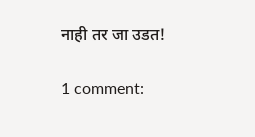नाही तर जा उडत!

1 comment: